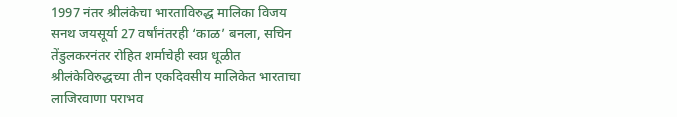1997 नंतर श्रीलंकेचा भारताविरुद्ध मालिका विजय
सनथ जयसूर्या 27 वर्षांनंतरही ‘काळ’ बनला, सचिन तेंडुलकरनंतर रोहित शर्माचेही स्वप्न धूळीत
श्रीलंकेविरुद्धच्या तीन एकदिवसीय मालिकेत भारताचा लाजिरवाणा पराभव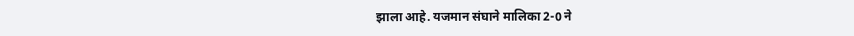झाला आहे. यजमान संघाने मालिका 2-0 ने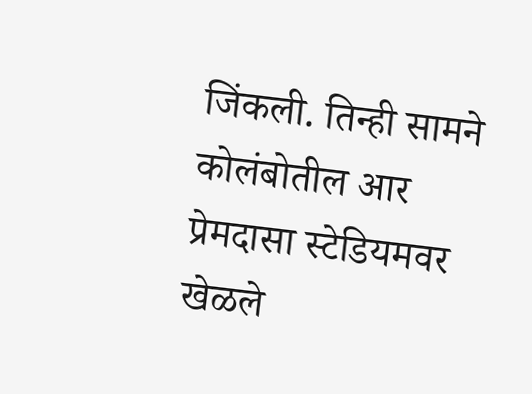जिंकली. तिन्ही सामने कोलंबोतील आर प्रेमदासा स्टेडियमवर खेळले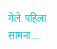गेले. पहिला सामना....